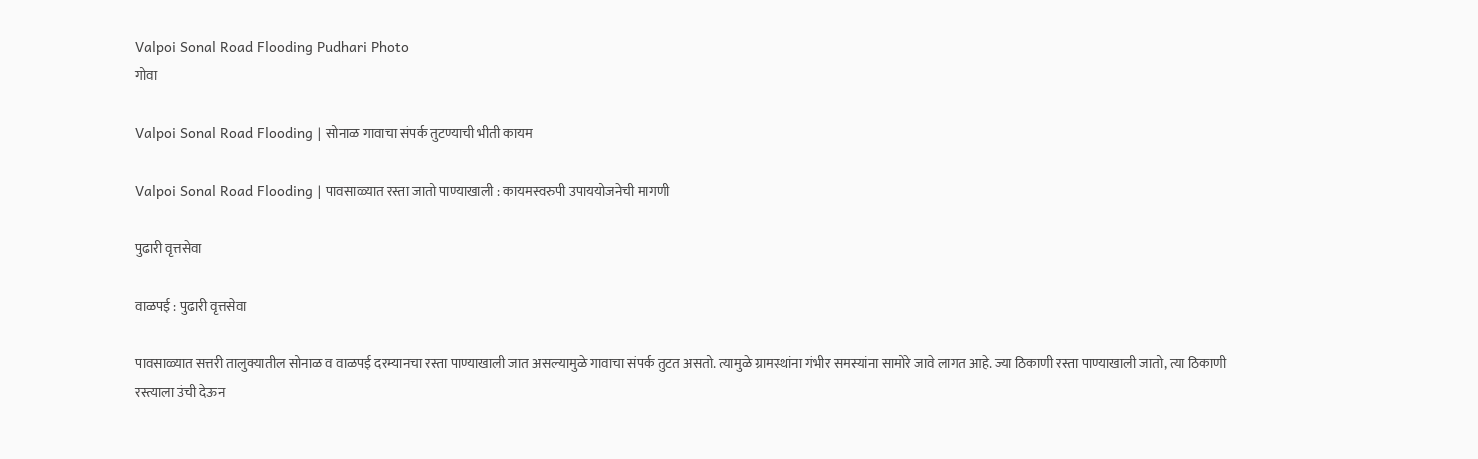Valpoi Sonal Road Flooding Pudhari Photo
गोवा

Valpoi Sonal Road Flooding | सोनाळ गावाचा संपर्क तुटण्याची भीती कायम

Valpoi Sonal Road Flooding | पावसाळ्यात रस्ता जातो पाण्याखाली : कायमस्वरुपी उपाययोजनेची मागणी

पुढारी वृत्तसेवा

वाळपई : पुढारी वृत्तसेवा

पावसाळ्यात सत्तरी तालुक्यातील सोनाळ व वाळपई दरम्यानचा रस्ता पाण्याखाली जात असल्यामुळे गावाचा संपर्क तुटत असतो. त्यामुळे ग्रामस्थांना गंभीर समस्यांना सामोरे जावे लागत आहे. ज्या ठिकाणी रस्ता पाण्याखाली जातो, त्या ठिकाणी रस्त्याला उंची देऊन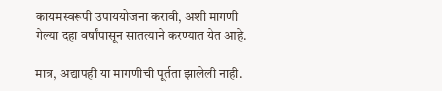कायमस्वरूपी उपाययोजना करावी, अशी मागणी गेल्या दहा वर्षांपासून सातत्याने करण्यात येत आहे.

मात्र, अद्यापही या मागणीची पूर्तता झालेली नाही.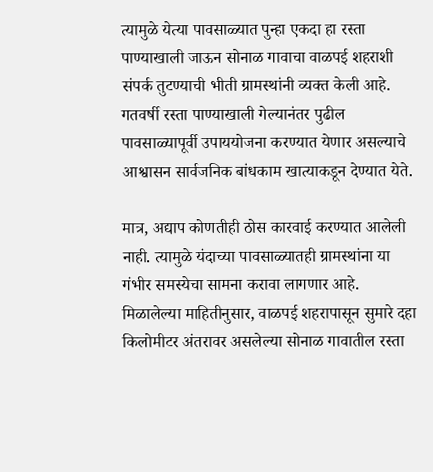त्यामुळे येत्या पावसाळ्यात पुन्हा एकदा हा रस्ता पाण्याखाली जाऊन सोनाळ गावाचा वाळपई शहराशी संपर्क तुटण्याची भीती ग्रामस्थांनी व्यक्त केली आहे. गतवर्षी रस्ता पाण्याखाली गेल्यानंतर पुढील पावसाळ्यापूर्वी उपाययोजना करण्यात येणार असल्याचे आश्वासन सार्वजनिक बांधकाम खात्याकडून देण्यात येते.

मात्र, अद्याप कोणतीही ठोस कारवाई करण्यात आलेली नाही. त्यामुळे यंदाच्या पावसाळ्यातही ग्रामस्थांना या गंभीर समस्येचा सामना करावा लागणार आहे. मिळालेल्या माहितीनुसार, वाळपई शहरापासून सुमारे दहा किलोमीटर अंतरावर असलेल्या सोनाळ गावातील रस्ता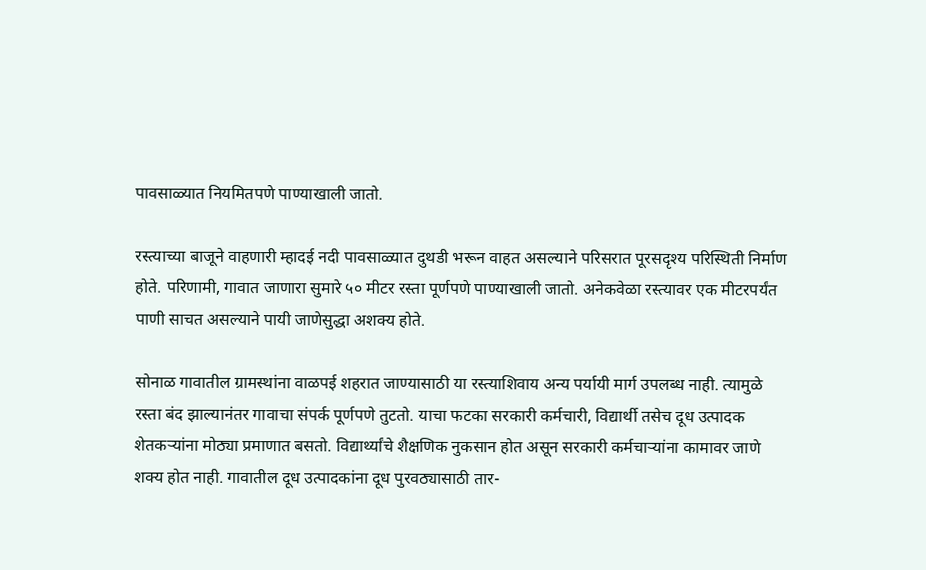पावसाळ्यात नियमितपणे पाण्याखाली जातो.

रस्त्याच्या बाजूने वाहणारी म्हादई नदी पावसाळ्यात दुथडी भरून वाहत असल्याने परिसरात पूरसदृश्य परिस्थिती निर्माण होते. परिणामी, गावात जाणारा सुमारे ५० मीटर रस्ता पूर्णपणे पाण्याखाली जातो. अनेकवेळा रस्त्यावर एक मीटरपर्यंत पाणी साचत असल्याने पायी जाणेसुद्धा अशक्य होते.

सोनाळ गावातील ग्रामस्थांना वाळपई शहरात जाण्यासाठी या रस्त्याशिवाय अन्य पर्यायी मार्ग उपलब्ध नाही. त्यामुळे रस्ता बंद झाल्यानंतर गावाचा संपर्क पूर्णपणे तुटतो. याचा फटका सरकारी कर्मचारी, विद्यार्थी तसेच दूध उत्पादक शेतकऱ्यांना मोठ्या प्रमाणात बसतो. विद्यार्थ्यांचे शैक्षणिक नुकसान होत असून सरकारी कर्मचाऱ्यांना कामावर जाणे शक्य होत नाही. गावातील दूध उत्पादकांना दूध पुरवठ्यासाठी तार-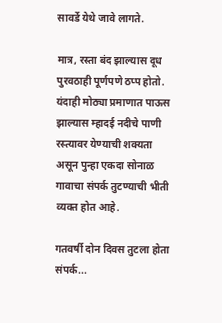सावर्डे येथे जावे लागते.

मात्र, रस्ता बंद झाल्यास दूध पुरवठाही पूर्णपणे ठप्प होतो. यंदाही मोठ्या प्रमाणात पाऊस झाल्यास म्हादई नदीचे पाणी रस्त्यावर येण्याची शक्यता असून पुन्हा एकदा सोनाळ गावाचा संपर्क तुटण्याची भीती व्यक्त होत आहे.

गतवर्षी दोन दिवस तुटला होता संपर्क...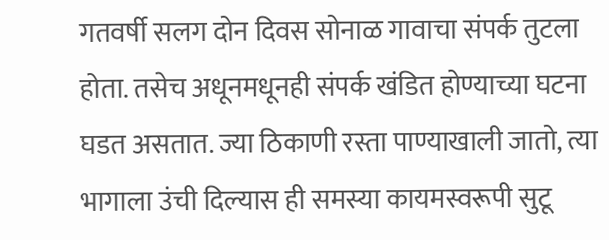गतवर्षी सलग दोन दिवस सोनाळ गावाचा संपर्क तुटला होता. तसेच अधूनमधूनही संपर्क खंडित होण्याच्या घटना घडत असतात. ज्या ठिकाणी रस्ता पाण्याखाली जातो, त्या भागाला उंची दिल्यास ही समस्या कायमस्वरूपी सुटू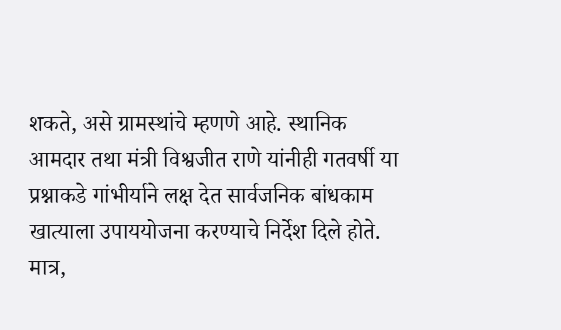शकते, असे ग्रामस्थांचे म्हणणे आहे. स्थानिक आमदार तथा मंत्री विश्वजीत राणे यांनीही गतवर्षी या प्रश्नाकडे गांभीर्याने लक्ष देत सार्वजनिक बांधकाम खात्याला उपाययोजना करण्याचे निर्देश दिले होते. मात्र,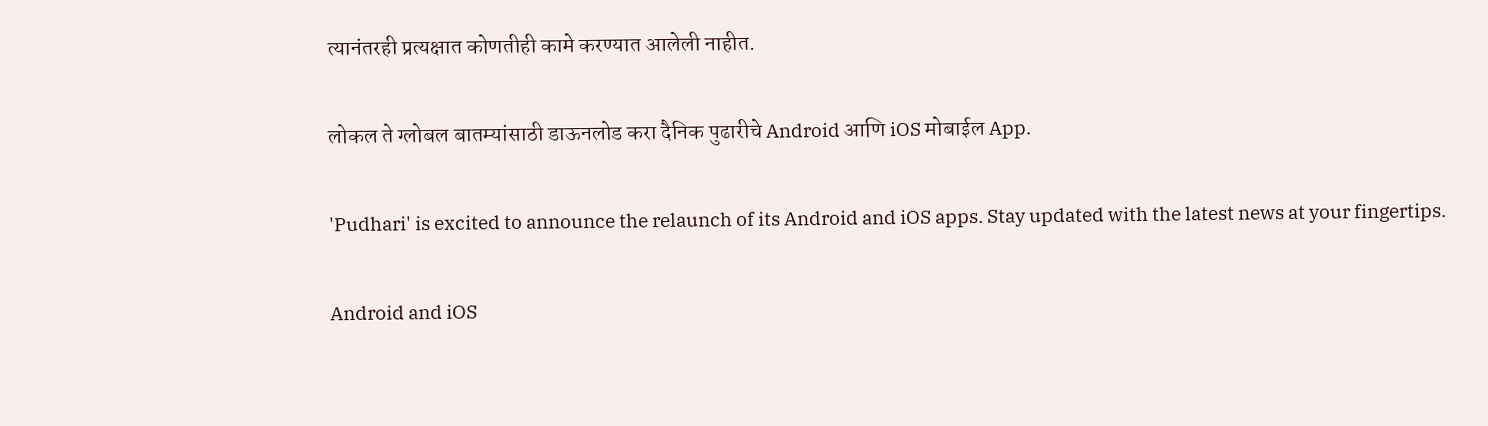त्यानंतरही प्रत्यक्षात कोणतीही कामे करण्यात आलेली नाहीत.

लोकल ते ग्लोबल बातम्यांसाठी डाऊनलोड करा दैनिक पुढारीचे Android आणि iOS मोबाईल App.

'Pudhari' is excited to announce the relaunch of its Android and iOS apps. Stay updated with the latest news at your fingertips.

Android and iOS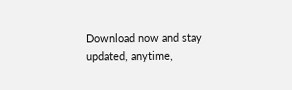Download now and stay updated, anytime,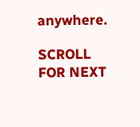anywhere.

SCROLL FOR NEXT